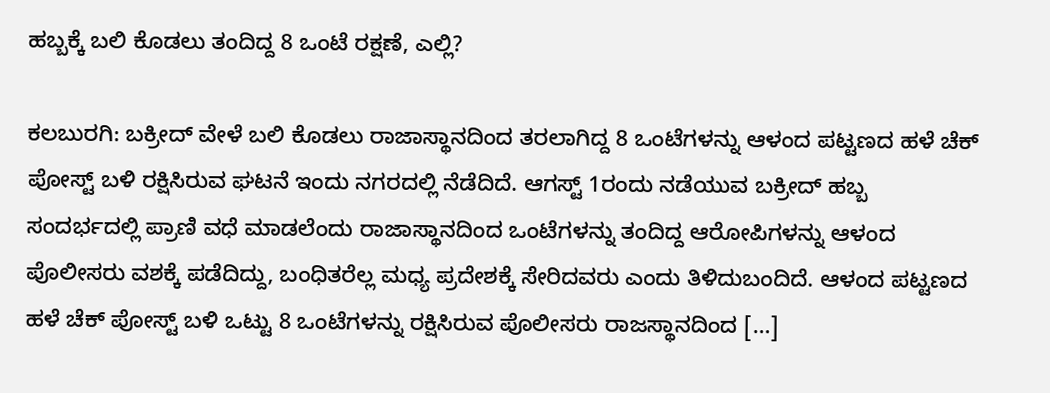ಹಬ್ಬಕ್ಕೆ ಬಲಿ ಕೊಡಲು ತಂದಿದ್ದ 8 ಒಂಟೆ ರಕ್ಷಣೆ, ಎಲ್ಲಿ?

ಕಲಬುರಗಿ: ಬಕ್ರೀದ್‌ ವೇಳೆ ಬಲಿ ಕೊಡಲು ರಾಜಾಸ್ಥಾನದಿಂದ ತರಲಾಗಿದ್ದ 8 ಒಂಟೆಗಳನ್ನು ಆಳಂದ ಪಟ್ಟಣದ ಹಳೆ ಚೆಕ್ ಪೋಸ್ಟ್ ಬಳಿ ರಕ್ಷಿಸಿರುವ ಘಟನೆ ಇಂದು ನಗರದಲ್ಲಿ ನೆಡೆದಿದೆ. ಆಗಸ್ಟ್ 1ರಂದು ನಡೆಯುವ ಬಕ್ರೀದ್ ಹಬ್ಬ ಸಂದರ್ಭದಲ್ಲಿ ಪ್ರಾಣಿ ವಧೆ ಮಾಡಲೆಂದು ರಾಜಾಸ್ಥಾನದಿಂದ ಒಂಟೆಗಳನ್ನು ತಂದಿದ್ದ ಆರೋಪಿಗಳನ್ನು ಆಳಂದ ಪೊಲೀಸರು ವಶಕ್ಕೆ ಪಡೆದಿದ್ದು, ಬಂಧಿತರೆಲ್ಲ ಮಧ್ಯ ಪ್ರದೇಶಕ್ಕೆ ಸೇರಿದವರು ಎಂದು ತಿಳಿದುಬಂದಿದೆ. ಆಳಂದ ಪಟ್ಟಣದ ಹಳೆ ಚೆಕ್ ಪೋಸ್ಟ್ ಬಳಿ ಒಟ್ಟು 8 ಒಂಟೆಗಳನ್ನು ರಕ್ಷಿಸಿರುವ ಪೊಲೀಸರು ರಾಜಸ್ಥಾನದಿಂದ […]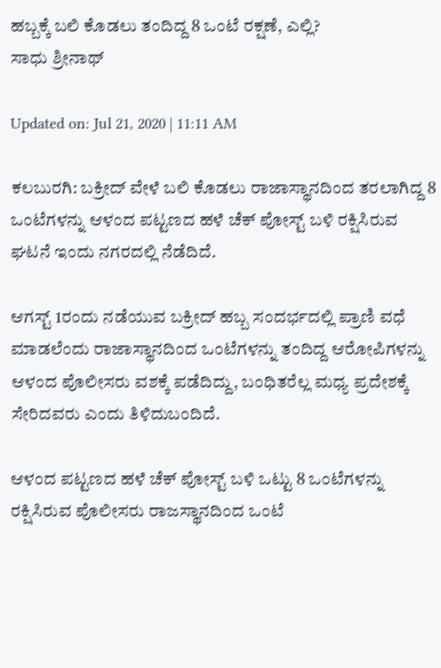ಹಬ್ಬಕ್ಕೆ ಬಲಿ ಕೊಡಲು ತಂದಿದ್ದ 8 ಒಂಟೆ ರಕ್ಷಣೆ, ಎಲ್ಲಿ?
ಸಾಧು ಶ್ರೀನಾಥ್

Updated on: Jul 21, 2020 | 11:11 AM

ಕಲಬುರಗಿ: ಬಕ್ರೀದ್‌ ವೇಳೆ ಬಲಿ ಕೊಡಲು ರಾಜಾಸ್ಥಾನದಿಂದ ತರಲಾಗಿದ್ದ 8 ಒಂಟೆಗಳನ್ನು ಆಳಂದ ಪಟ್ಟಣದ ಹಳೆ ಚೆಕ್ ಪೋಸ್ಟ್ ಬಳಿ ರಕ್ಷಿಸಿರುವ ಘಟನೆ ಇಂದು ನಗರದಲ್ಲಿ ನೆಡೆದಿದೆ.

ಆಗಸ್ಟ್ 1ರಂದು ನಡೆಯುವ ಬಕ್ರೀದ್ ಹಬ್ಬ ಸಂದರ್ಭದಲ್ಲಿ ಪ್ರಾಣಿ ವಧೆ ಮಾಡಲೆಂದು ರಾಜಾಸ್ಥಾನದಿಂದ ಒಂಟೆಗಳನ್ನು ತಂದಿದ್ದ ಆರೋಪಿಗಳನ್ನು ಆಳಂದ ಪೊಲೀಸರು ವಶಕ್ಕೆ ಪಡೆದಿದ್ದು, ಬಂಧಿತರೆಲ್ಲ ಮಧ್ಯ ಪ್ರದೇಶಕ್ಕೆ ಸೇರಿದವರು ಎಂದು ತಿಳಿದುಬಂದಿದೆ.

ಆಳಂದ ಪಟ್ಟಣದ ಹಳೆ ಚೆಕ್ ಪೋಸ್ಟ್ ಬಳಿ ಒಟ್ಟು 8 ಒಂಟೆಗಳನ್ನು ರಕ್ಷಿಸಿರುವ ಪೊಲೀಸರು ರಾಜಸ್ಥಾನದಿಂದ ಒಂಟೆ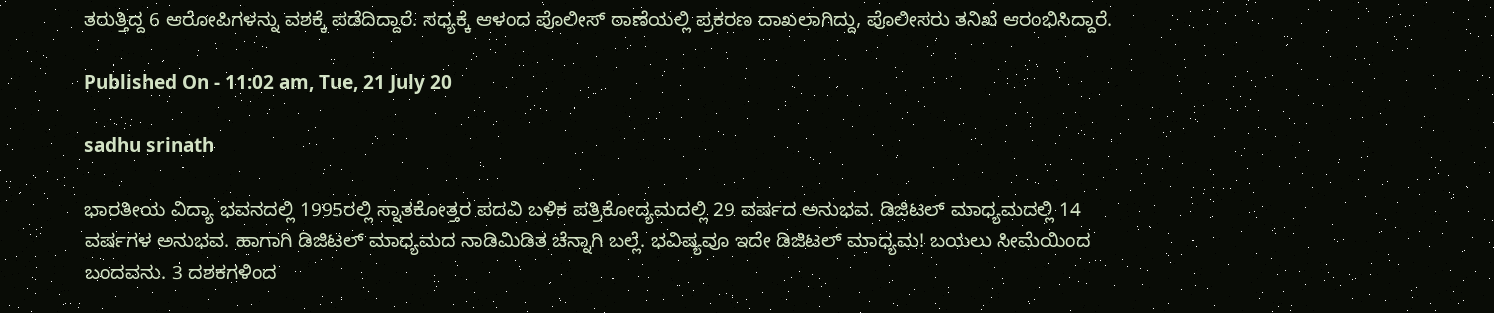ತರುತ್ತಿದ್ದ 6 ಆರೋಪಿಗಳನ್ನು ವಶಕ್ಕೆ ಪಡೆದಿದ್ದಾರೆ. ಸಧ್ಯಕ್ಕೆ ಆಳಂದ ಪೊಲೀಸ್ ಠಾಣೆಯಲ್ಲಿ ಪ್ರಕರಣ ದಾಖಲಾಗಿದ್ದು, ಪೊಲೀಸರು ತನಿಖೆ ಆರಂಭಿಸಿದ್ದಾರೆ.

Published On - 11:02 am, Tue, 21 July 20

sadhu srinath

ಭಾರತೀಯ ವಿದ್ಯಾ ಭವನದಲ್ಲಿ 1995ರಲ್ಲಿ ಸ್ನಾತಕೋತ್ತರ ಪದವಿ ಬಳಿಕ ಪತ್ರಿಕೋದ್ಯಮದಲ್ಲಿ 29 ವರ್ಷದ ಅನುಭವ. ಡಿಜಿಟಲ್ ಮಾಧ್ಯಮದಲ್ಲಿ 14 ವರ್ಷಗಳ ಅನುಭವ. ಹಾಗಾಗಿ ಡಿಜಿಟಲ್ ಮಾಧ್ಯಮದ ನಾಡಿಮಿಡಿತ ಚೆನ್ನಾಗಿ ಬಲ್ಲೆ. ಭವಿಷ್ಯವೂ ಇದೇ ಡಿಜಿಟಲ್ ಮಾಧ್ಯಮ! ಬಯಲು ಸೀಮೆಯಿಂದ ಬಂದವನು. 3 ದಶಕಗಳಿಂದ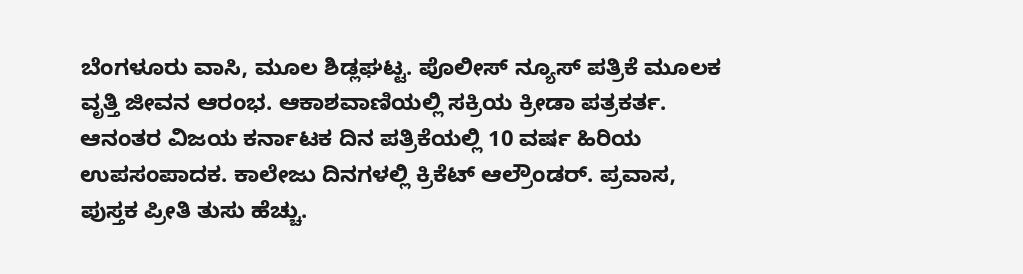ಬೆಂಗಳೂರು ವಾಸಿ, ಮೂಲ ಶಿಡ್ಲಘಟ್ಟ. ಪೊಲೀಸ್ ನ್ಯೂಸ್ ಪತ್ರಿಕೆ ಮೂಲಕ ವೃತ್ತಿ ಜೀವನ ಆರಂಭ. ಆಕಾಶವಾಣಿಯಲ್ಲಿ ಸಕ್ರಿಯ ಕ್ರೀಡಾ ಪತ್ರಕರ್ತ. ಆನಂತರ ವಿಜಯ ಕರ್ನಾಟಕ ದಿನ ಪತ್ರಿಕೆಯಲ್ಲಿ 10 ವರ್ಷ ಹಿರಿಯ ಉಪಸಂಪಾದಕ. ಕಾಲೇಜು ದಿನಗಳಲ್ಲಿ ಕ್ರಿಕೆಟ್ ಆಲ್ರೌಂಡರ್. ಪ್ರವಾಸ, ಪುಸ್ತಕ ಪ್ರೀತಿ ತುಸು ಹೆಚ್ಚು.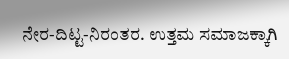ನೇರ-ದಿಟ್ಟ-ನಿರಂತರ. ಉತ್ತಮ ಸಮಾಜಕ್ಕಾಗಿ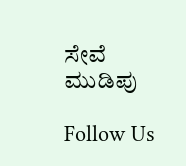ಸೇವೆ ಮುಡಿಪು

Follow Us